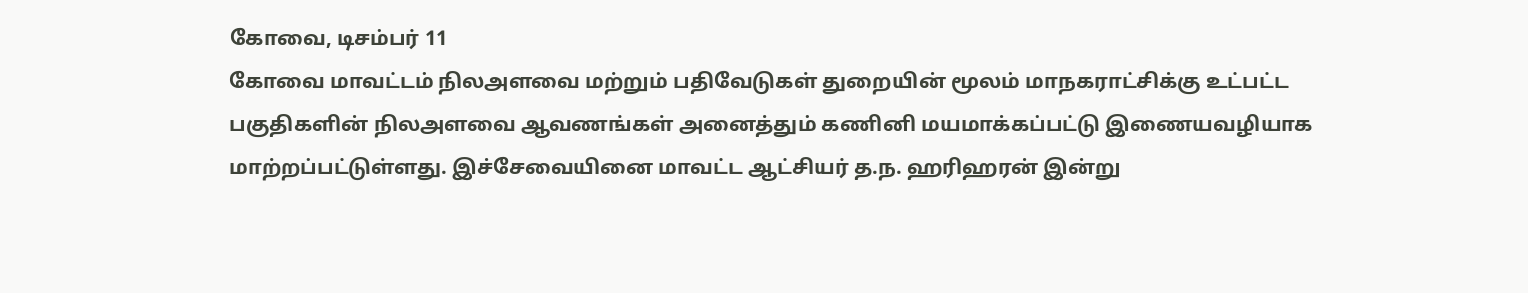கோவை, டிசம்பர் 11
கோவை மாவட்டம் நிலஅளவை மற்றும் பதிவேடுகள் துறையின் மூலம் மாநகராட்சிக்கு உட்பட்ட பகுதிகளின் நிலஅளவை ஆவணங்கள் அனைத்தும் கணினி மயமாக்கப்பட்டு இணையவழியாக மாற்றப்பட்டுள்ளது. இச்சேவையினை மாவட்ட ஆட்சியர் த.ந. ஹரிஹரன் இன்று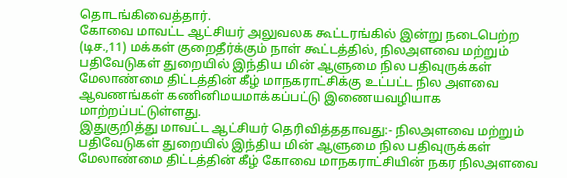தொடங்கிவைத்தார்.
கோவை மாவட்ட ஆட்சியர் அலுவலக கூட்டரங்கில் இன்று நடைபெற்ற (டிச.,11) மக்கள் குறைதீர்க்கும் நாள் கூட்டத்தில், நிலஅளவை மற்றும் பதிவேடுகள் துறையில் இந்திய மின் ஆளுமை நில பதிவுருக்கள் மேலாண்மை திட்டத்தின் கீழ் மாநகராட்சிக்கு உட்பட்ட நில அளவை ஆவணங்கள் கணினிமயமாக்கப்பட்டு இணையவழியாக மாற்றப்பட்டுள்ளது.
இதுகுறித்து மாவட்ட ஆட்சியர் தெரிவித்ததாவது:- நிலஅளவை மற்றும் பதிவேடுகள் துறையில் இந்திய மின் ஆளுமை நில பதிவுருக்கள் மேலாண்மை திட்டத்தின் கீழ் கோவை மாநகராட்சியின் நகர நிலஅளவை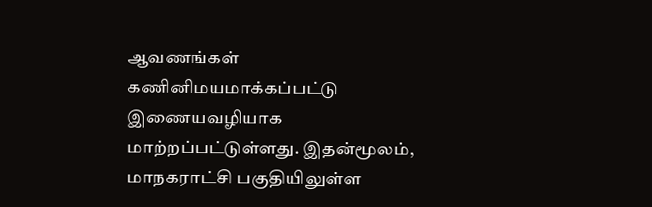ஆவணங்கள் கணினிமயமாக்கப்பட்டு இணையவழியாக மாற்றப்பட்டுள்ளது. இதன்மூலம், மாநகராட்சி பகுதியிலுள்ள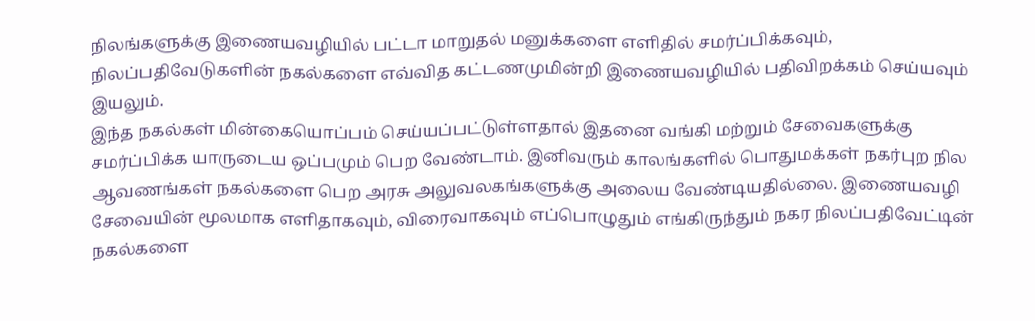நிலங்களுக்கு இணையவழியில் பட்டா மாறுதல் மனுக்களை எளிதில் சமர்ப்பிக்கவும், நிலப்பதிவேடுகளின் நகல்களை எவ்வித கட்டணமுமின்றி இணையவழியில் பதிவிறக்கம் செய்யவும் இயலும்.
இந்த நகல்கள் மின்கையொப்பம் செய்யப்பட்டுள்ளதால் இதனை வங்கி மற்றும் சேவைகளுக்கு சமர்ப்பிக்க யாருடைய ஒப்பமும் பெற வேண்டாம். இனிவரும் காலங்களில் பொதுமக்கள் நகர்புற நில ஆவணங்கள் நகல்களை பெற அரசு அலுவலகங்களுக்கு அலைய வேண்டியதில்லை. இணையவழி சேவையின் மூலமாக எளிதாகவும், விரைவாகவும் எப்பொழுதும் எங்கிருந்தும் நகர நிலப்பதிவேட்டின் நகல்களை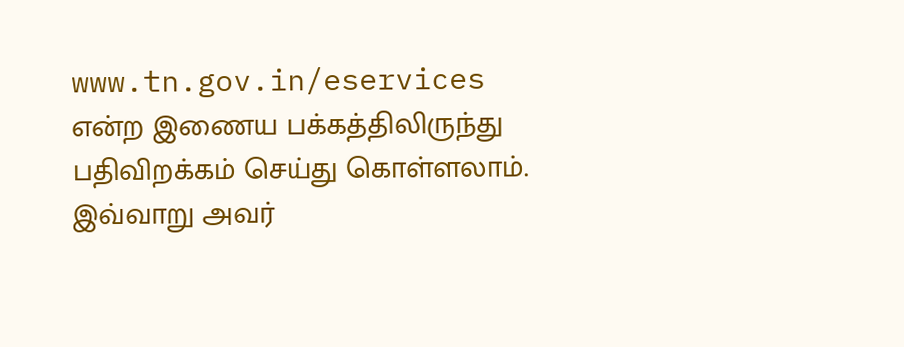www.tn.gov.in/eservices என்ற இணைய பக்கத்திலிருந்து பதிவிறக்கம் செய்து கொள்ளலாம். இவ்வாறு அவர்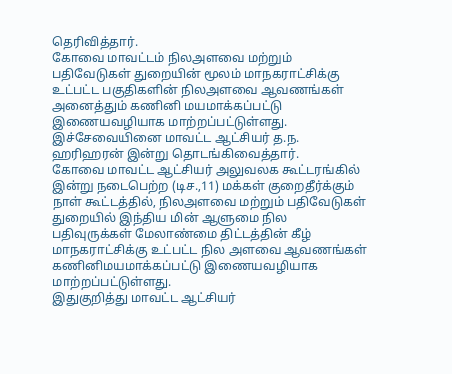தெரிவித்தார்.
கோவை மாவட்டம் நிலஅளவை மற்றும் பதிவேடுகள் துறையின் மூலம் மாநகராட்சிக்கு உட்பட்ட பகுதிகளின் நிலஅளவை ஆவணங்கள் அனைத்தும் கணினி மயமாக்கப்பட்டு இணையவழியாக மாற்றப்பட்டுள்ளது. இச்சேவையினை மாவட்ட ஆட்சியர் த.ந. ஹரிஹரன் இன்று தொடங்கிவைத்தார்.
கோவை மாவட்ட ஆட்சியர் அலுவலக கூட்டரங்கில் இன்று நடைபெற்ற (டிச.,11) மக்கள் குறைதீர்க்கும் நாள் கூட்டத்தில், நிலஅளவை மற்றும் பதிவேடுகள் துறையில் இந்திய மின் ஆளுமை நில பதிவுருக்கள் மேலாண்மை திட்டத்தின் கீழ் மாநகராட்சிக்கு உட்பட்ட நில அளவை ஆவணங்கள் கணினிமயமாக்கப்பட்டு இணையவழியாக மாற்றப்பட்டுள்ளது.
இதுகுறித்து மாவட்ட ஆட்சியர்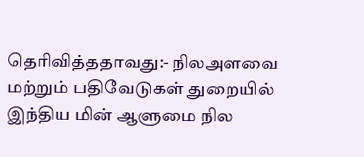தெரிவித்ததாவது:- நிலஅளவை மற்றும் பதிவேடுகள் துறையில் இந்திய மின் ஆளுமை நில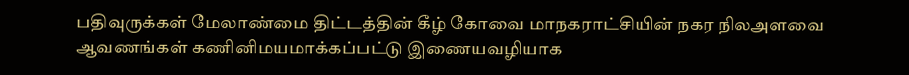பதிவுருக்கள் மேலாண்மை திட்டத்தின் கீழ் கோவை மாநகராட்சியின் நகர நிலஅளவை ஆவணங்கள் கணினிமயமாக்கப்பட்டு இணையவழியாக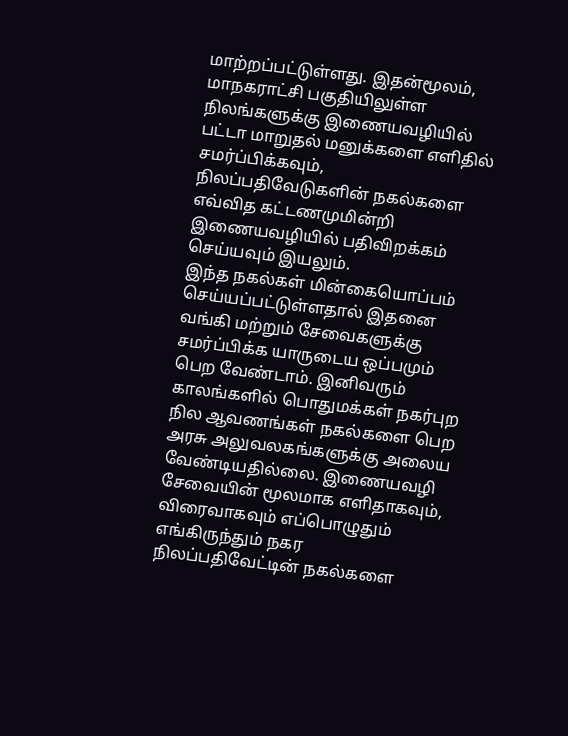மாற்றப்பட்டுள்ளது. இதன்மூலம், மாநகராட்சி பகுதியிலுள்ள நிலங்களுக்கு இணையவழியில் பட்டா மாறுதல் மனுக்களை எளிதில் சமர்ப்பிக்கவும், நிலப்பதிவேடுகளின் நகல்களை எவ்வித கட்டணமுமின்றி இணையவழியில் பதிவிறக்கம் செய்யவும் இயலும்.
இந்த நகல்கள் மின்கையொப்பம் செய்யப்பட்டுள்ளதால் இதனை வங்கி மற்றும் சேவைகளுக்கு சமர்ப்பிக்க யாருடைய ஒப்பமும் பெற வேண்டாம். இனிவரும் காலங்களில் பொதுமக்கள் நகர்புற நில ஆவணங்கள் நகல்களை பெற அரசு அலுவலகங்களுக்கு அலைய வேண்டியதில்லை. இணையவழி சேவையின் மூலமாக எளிதாகவும், விரைவாகவும் எப்பொழுதும் எங்கிருந்தும் நகர நிலப்பதிவேட்டின் நகல்களை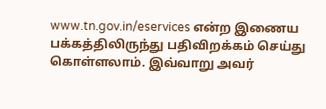www.tn.gov.in/eservices என்ற இணைய பக்கத்திலிருந்து பதிவிறக்கம் செய்து கொள்ளலாம். இவ்வாறு அவர்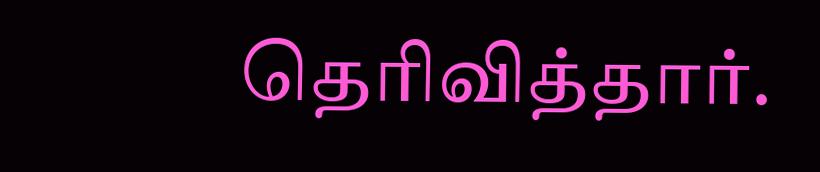தெரிவித்தார்.